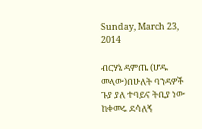Sunday, March 23, 2014

ብርሃኔ ዳምጤ (ሆዱ መላው)በሁለት ባንዳዎች ጉያ ያለ ተባይና ትቢያ ነው ከቀመሩ ደሳለኝ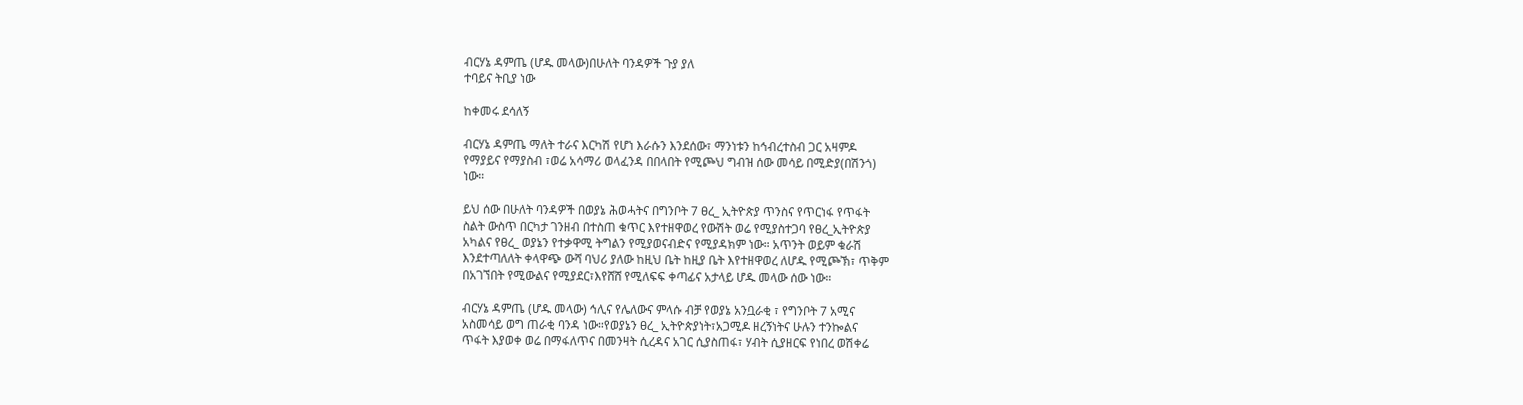ብርሃኔ ዳምጤ (ሆዱ መላው)በሁለት ባንዳዎች ጉያ ያለ
ተባይና ትቢያ ነው

ከቀመሩ ደሳለኝ

ብርሃኔ ዳምጤ ማለት ተራና እርካሽ የሆነ እራሱን እንደሰው፣ ማንነቱን ከኅብረተስብ ጋር አዛምዶ
የማያይና የማያስብ ፣ወሬ አሳማሪ ወላፈንዳ በበላበት የሚጮህ ግብዝ ሰው መሳይ በሚድያ(በሽንጎ)
ነው።

ይህ ሰው በሁለት ባንዳዎች በወያኔ ሕወሓትና በግንቦት 7 ፀረ_ ኢትዮጵያ ጥንስና የጥርነፋ የጥፋት
ስልት ውስጥ በርካታ ገንዘብ በተስጠ ቁጥር እየተዘዋወረ የውሽት ወሬ የሚያስተጋባ የፀረ_ኢትዮጵያ
አካልና የፀረ_ ወያኔን የተቃዋሚ ትግልን የሚያወናብድና የሚያዳክም ነው። አጥንት ወይም ቁራሽ
እንደተጣለለት ቀላዋጭ ውሻ ባህሪ ያለው ከዚህ ቤት ከዚያ ቤት እየተዘዋወረ ለሆዱ የሚጮኽ፣ ጥቅም
በአገኘበት የሚውልና የሚያደር፣እየሸሸ የሚለፍፍ ቀጣፊና አታላይ ሆዱ መላው ሰው ነው።

ብርሃኔ ዳምጤ (ሆዱ መላው) ኅሊና የሌለውና ምላሱ ብቻ የወያኔ አንቧራቂ ፣ የግንቦት 7 አሚና
አስመሳይ ወግ ጠራቂ ባንዳ ነው።የወያኔን ፀረ_ ኢትዮጵያነት፣አጋሚዶ ዘረኝነትና ሁሉን ተንኰልና
ጥፋት እያወቀ ወሬ በማፋለጥና በመንዛት ሲረዳና አገር ሲያስጠፋ፣ ሃብት ሲያዘርፍ የነበረ ወሽቀሬ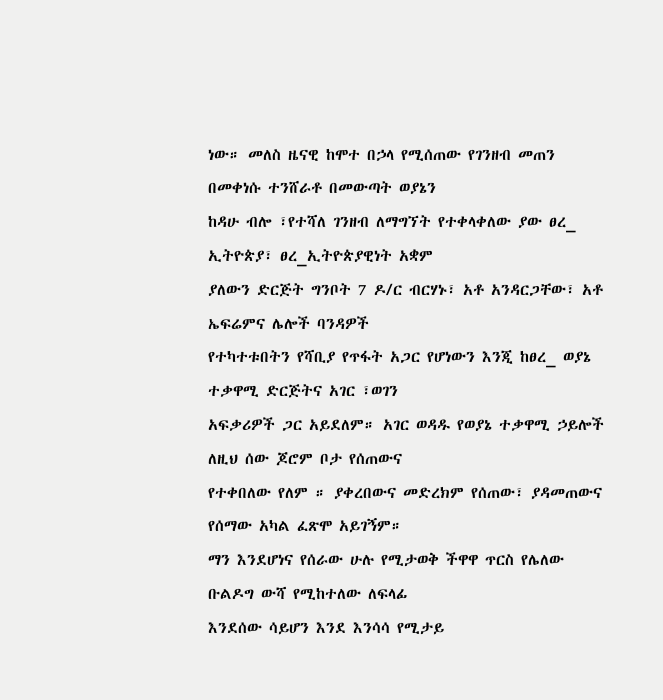ነው። መለስ ዜናዊ ከሞተ በኃላ የሚሰጠው የገንዘብ መጠን በመቀነሱ ተንሸራቶ በመውጣት ወያኔን
ከዳሁ ብሎ ፣የተሻለ ገንዘብ ለማግኘት የተቀላቀለው ያው ፀረ_ ኢትዮጵያ፣ ፀረ_ኢትዮጵያዊነት አቋም
ያለውን ድርጅት ግንቦት 7 ዶ/ር ብርሃኑ፣ አቶ አንዳርጋቸው፣ አቶ ኤፍሬምና ሌሎች ባንዳዎች
የተካተቱበትን የሻቢያ የጥፋት አጋር የሆነውን እንጂ ከፀረ_ ወያኔ ተቃዋሚ ድርጅትና አገር ፣ወገን
አፍቃሪዎች ጋር አይደለም። አገር ወዳዱ የወያኔ ተቃዋሚ ኃይሎች ለዚህ ሰው ጆሮም ቦታ የሰጠውና
የተቀበለው የለም ። ያቀረበውና መድረክም የሰጠው፣ ያዳመጠውና የሰማው አካል ፈጽሞ አይገኝም።
ማን እንደሆነና የሰራው ሁሉ የሚታወቅ ችዋዋ ጥርስ የሌለው ቡልዶግ ውሻ የሚከተለው ለፍላፊ
እንደሰው ሳይሆን እንደ እንሳሳ የሚታይ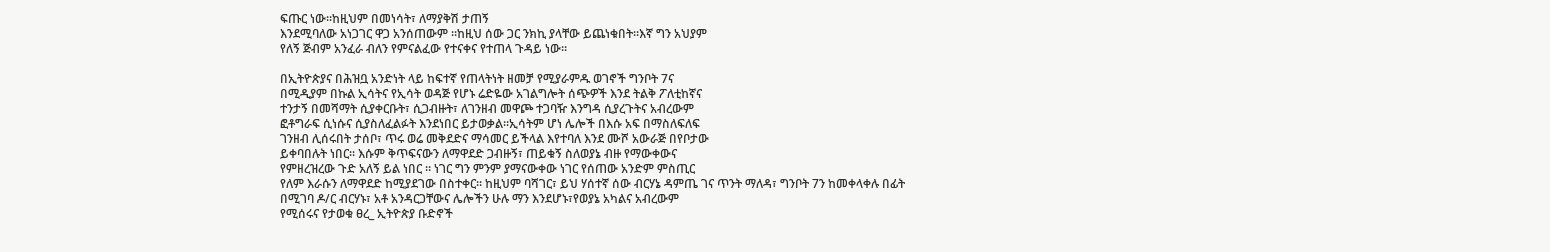ፍጡር ነው።ከዚህም በመነሳት፣ ለማያቅሽ ታጠኝ
እንደሚባለው አነጋገር ዋጋ አንሰጠውም ።ከዚህ ሰው ጋር ንክኪ ያላቸው ይጨነቁበት።እኛ ግን አህያም
የለኝ ጅብም አንፈራ ብለን የምናልፈው የተናቀና የተጠላ ጉዳይ ነው።

በኢትዮጵያና በሕዝቧ አንድነት ላይ ከፍተኛ የጠላትነት ዘመቻ የሚያራምዱ ወገኖች ግንቦት 7ና
በሚዲያም በኩል ኢሳትና የኢሳት ወዳጅ የሆኑ ሬድዬው አገልግሎት ሰጭዎች እንደ ትልቅ ፖለቲከኛና
ተንታኝ በመሻማት ሲያቀርቡት፣ ሲጋብዙት፣ ለገንዘብ መዋጮ ተጋባዥ እንግዳ ሲያረጉትና አብረውም
ፎቶግራፍ ሲነሱና ሲያስለፈልፉት እንደነበር ይታወቃል።ኢሳትም ሆነ ሌሎች በእሱ አፍ በማስለፍለፍ
ገንዘብ ሊሰሩበት ታሰቦ፣ ጥሩ ወሬ መቅደድና ማሳመር ይችላል እየተባለ እንደ ሙሾ አውራጅ በየቦታው
ይቀባበሉት ነበር። እሱም ቅጥፍናውን ለማዋደድ ጋብዙኝ፣ ጠይቁኝ ስለወያኔ ብዙ የማውቀውና
የምዘረዝረው ጉድ አለኝ ይል ነበር ። ነገር ግን ምንም ያማናውቀው ነገር የሰጠው አንድም ምስጢር
የለም እራሱን ለማዋደድ ከሚያደገው በስተቀር። ከዚህም ባሻገር፣ ይህ ሃሰተኛ ሰው ብርሃኔ ዳምጤ ገና ጥንት ማለዳ፣ ግንቦት 7ን ከመቀላቀሉ በፊት
በሚገባ ዶ/ር ብርሃኑ፣ አቶ አንዳርጋቸውና ሌሎችን ሁሉ ማን እንደሆኑ፣የወያኔ አካልና አብረውም
የሚሰሩና የታወቁ ፀረ_ ኢትዮጵያ ቡድኖች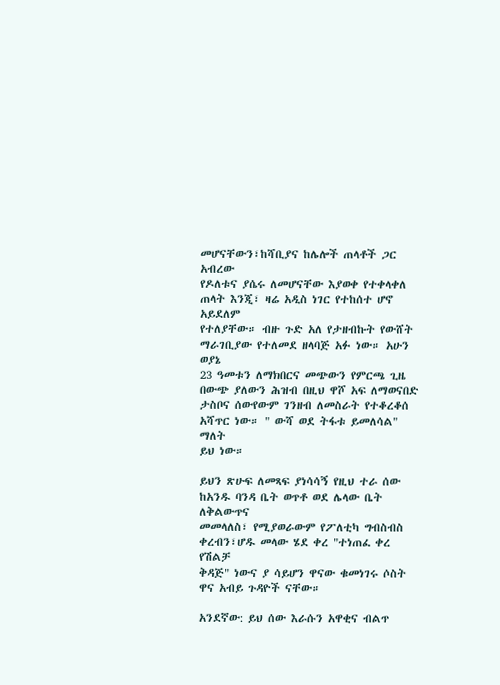መሆናቸውን፣ከሻቢያና ከሌሎች ጠላቶች ጋር አብረው
የዶለቱና ያሴሩ ለመሆናቸው እያወቀ የተቀላቀለ ጠላት እንጂ፣ ዛሬ አዲስ ነገር የተከሰተ ሆኖ አይደለም
የተለያቸው። ብዙ ጉድ አለ የታዘብኩት የውሸት ማራገቢያው የተለመደ ዘላባጅ አፉ ነው። አሁን ወያኔ
23 ዓመቱን ለማክበርና መጭውን የምርጫ ጊዜ በውጭ ያለውን ሕዝብ በዚህ ዋሾ አፍ ለማወናበድ
ታስቦና ሰውየውም ገንዘብ ለመስራት የተቆረቆሰ አሻጥር ነው። " ውሻ ወደ ትፋቱ ይመለሳል" ማለት
ይህ ነው።

ይህን ጽሁፍ ለመጻፍ ያነሳሳኝ የዚህ ተራ ሰው ከአንዱ ባንዳ ቤት ወጥቶ ወደ ሌላው ቤት ለቅልውጥና
መመላለስ፣ የሚያወራውም የፖለቲካ ግብስብስ ቀረብን፣ሆዱ መላው ሄደ ቀረ "ተነጠፈ ቀረ የሽልቻ
ቅዳጅ" ነውና ያ ሳይሆን ዋናው ቁመነገሩ ሶስት ዋና አብይ ጉዳዮች ናቸው።

አንደኛው: ይህ ሰው እራሱን አዋቂና ብልጥ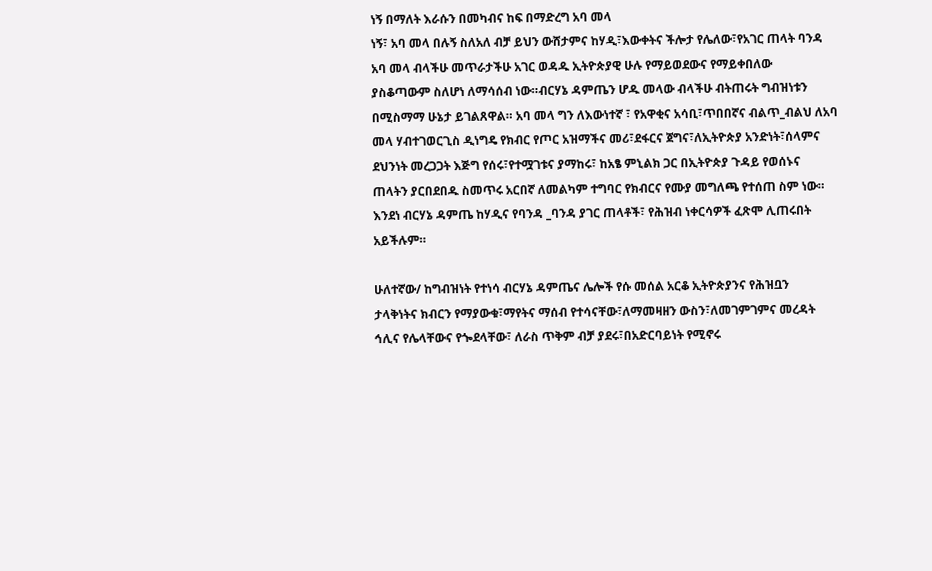ነኝ በማለት እራሱን በመካብና ከፍ በማድረግ አባ መላ
ነኝ፣ አባ መላ በሉኝ ስለአለ ብቻ ይህን ውሸታምና ከሃዲ፣እውቀትና ችሎታ የሌለው፣የአገር ጠላት ባንዳ
አባ መላ ብላችሁ መጥራታችሁ አገር ወዳዱ ኢትዮጵያዊ ሁሉ የማይወደውና የማይቀበለው
ያስቆጣውም ስለሆነ ለማሳሰብ ነው።ብርሃኔ ዳምጤን ሆዱ መላው ብላችሁ ብትጠሩት ግብዝነቱን
በሚስማማ ሁኔታ ይገልጸዋል። አባ መላ ግን ለእውነተኛ ፣ የአዋቂና አሳቢ፣ጥበበኛና ብልጥ_ብልህ ለአባ
መላ ሃብተገወርጊስ ዲነግዴ የክብር የጦር አዝማችና መሪ፣ደፋርና ጀግና፣ለኢትዮጵያ አንድነት፣ሰላምና
ደህንነት መረጋጋት እጅግ የሰሩ፣የተሟገቱና ያማከሩ፣ ከአፄ ምኒልክ ጋር በኢትዮጵያ ጉዳይ የወሰኑና
ጠላትን ያርበደበዱ ስመጥሩ አርበኛ ለመልካም ተግባር የክብርና የሙያ መግለጫ የተሰጠ ስም ነው።
እንደነ ብርሃኔ ዳምጤ ከሃዲና የባንዳ _ባንዳ ያገር ጠላቶች፣ የሕዝብ ነቀርሳዎች ፈጽሞ ሊጠሩበት
አይችሉም።

ሁለተኛው/ ከግብዝነት የተነሳ ብርሃኔ ዳምጤና ሌሎች የሱ መሰል አርቆ ኢትዮጵያንና የሕዝቧን
ታላቅነትና ክብርን የማያውቁ፣ማየትና ማሰብ የተሳናቸው፣ለማመዛዘን ውስን፣ለመገምገምና መረዳት
ኅሊና የሌላቸውና የጐደላቸው፣ ለራስ ጥቅም ብቻ ያደሩ፣በአድርባይነት የሚኖሩ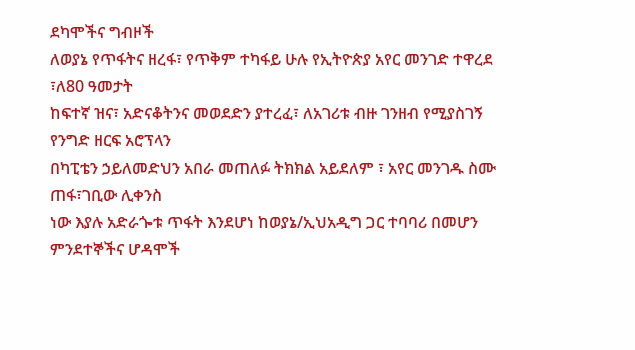ደካሞችና ግብዞች
ለወያኔ የጥፋትና ዘረፋ፣ የጥቅም ተካፋይ ሁሉ የኢትዮጵያ አየር መንገድ ተዋረደ ፣ለ80 ዓመታት
ከፍተኛ ዝና፣ አድናቆትንና መወደድን ያተረፈ፣ ለአገሪቱ ብዙ ገንዘብ የሚያስገኝ የንግድ ዘርፍ አሮፕላን
በካፒቴን ኃይለመድህን አበራ መጠለፉ ትክክል አይደለም ፣ አየር መንገዱ ስሙ ጠፋ፣ገቢው ሊቀንስ
ነው እያሉ አድራጐቱ ጥፋት እንደሆነ ከወያኔ/ኢህአዲግ ጋር ተባባሪ በመሆን ምንደተኞችና ሆዳሞች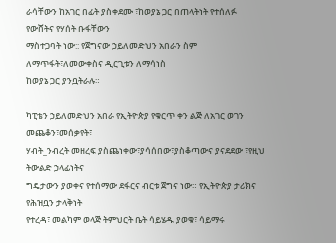ራሳቸውን ከአገር በፊት ያስቀደሙ ፣ከወያኔ ጋር በጠላትነት የተሰለፉ የውሸትና የሃሰት ቡፋቸውን
ማስተጋባት ነው:: የጀግናው ኃይለመድህን አበራን ስም ለማጥፋት፣ለመውቀስና ዲርጊቱን ለማሳነስ
ከወያኔ ጋር ያንቧትራሉ።

ካፒቴን ኃይለመድህን አበራ የኢትዮጵያ የቁርጥ ቀን ልጅ ለአገር ወገን መጨቆን፣መሰቃየት፣
ሃብት_ንብረት መዘረፍ ያስጨነቀው፣ያሳሰበው፣ያስቆጣውና ያናደደው ፣የዚህ ትውልድ ኃላፊነትና
ግዴታውን ያወቀና የተሰማው ደፋርና ብርቱ ጀግና ነው። የኢትዮጵያ ታሪክና የሕዝቧን ታላቅነት
የተረዳ፣ መልካም ወላጅ ትምህርት ቤት ሳይሄዱ ያወቁ፣ ሳይማሩ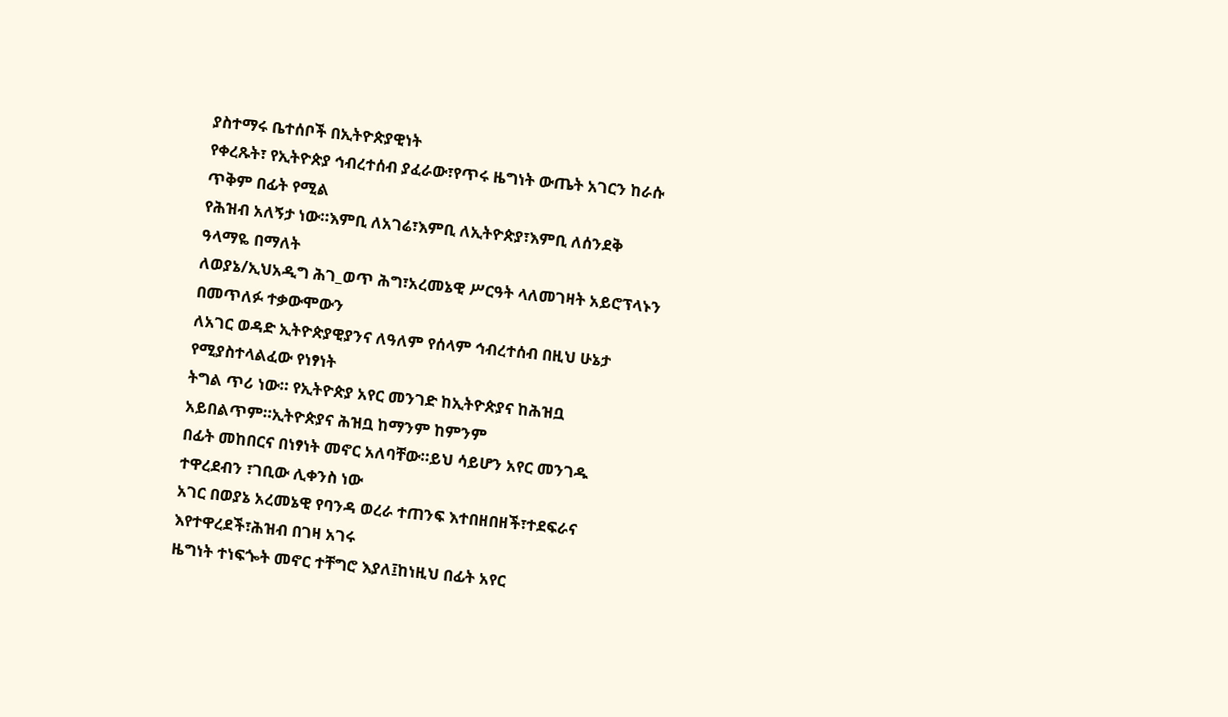ያስተማሩ ቤተሰቦች በኢትዮጵያዊነት
የቀረጹት፣ የኢትዮጵያ ኅብረተሰብ ያፈራው፣የጥሩ ዜግነት ውጤት አገርን ከራሱ ጥቅም በፊት የሚል
የሕዝብ አለኝታ ነው።እምቢ ለአገሬ፣እምቢ ለኢትዮጵያ፣እምቢ ለሰንደቅ ዓላማዬ በማለት
ለወያኔ/ኢህአዲግ ሕገ_ወጥ ሕግ፣አረመኔዊ ሥርዓት ላለመገዛት አይሮፕላኑን በመጥለፉ ተቃውሞውን
ለአገር ወዳድ ኢትዮጵያዊያንና ለዓለም የሰላም ኅብረተሰብ በዚህ ሁኔታ የሚያስተላልፈው የነፃነት
ትግል ጥሪ ነው። የኢትዮጵያ አየር መንገድ ከኢትዮጵያና ከሕዝቧ አይበልጥም።ኢትዮጵያና ሕዝቧ ከማንም ከምንም
በፊት መከበርና በነፃነት መኖር አለባቸው።ይህ ሳይሆን አየር መንገዱ ተዋረደብን ፣ገቢው ሊቀንስ ነው
አገር በወያኔ አረመኔዊ የባንዳ ወረራ ተጠንፍ እተበዘበዘች፣ተደፍራና እየተዋረደች፣ሕዝብ በገዛ አገሩ
ዜግነት ተነፍጐት መኖር ተቸግሮ እያለ፤ከነዚህ በፊት አየር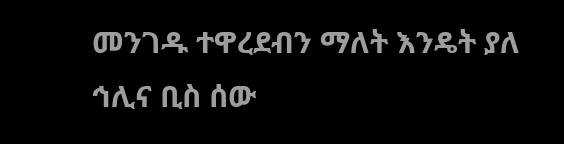መንገዱ ተዋረደብን ማለት እንዴት ያለ
ኅሊና ቢስ ሰው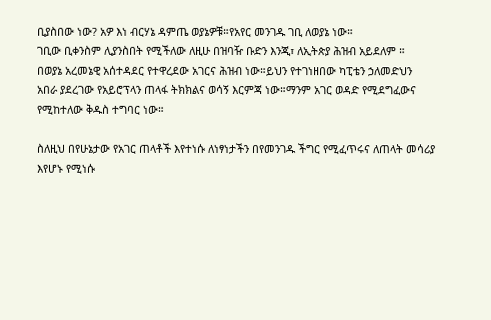ቢያስበው ነው? አዎ እነ ብርሃኔ ዳምጤ ወያኔዎቹ።የአየር መንገዱ ገቢ ለወያኔ ነው።
ገቢው ቢቀንስም ሊያንስበት የሚችለው ለዚሁ በዝባዥ ቡድን እንጂ፣ ለኢትጵያ ሕዝብ አይደለም ።
በወያኔ አረመኔዊ አሰተዳደር የተዋረደው አገርና ሕዝብ ነው።ይህን የተገነዘበው ካፒቴን ኃለመድህን
አበራ ያደረገው የአይሮፕላን ጠላፋ ትክክልና ወሳኝ እርምጃ ነው።ማንም አገር ወዳድ የሚደግፈውና
የሚከተለው ቅዱስ ተግባር ነው።

ስለዚህ በየሁኔታው የአገር ጠላቶች እየተነሱ ለነፃነታችን በየመንገዱ ችግር የሚፈጥሩና ለጠላት መሳሪያ
እየሆኑ የሚነሱ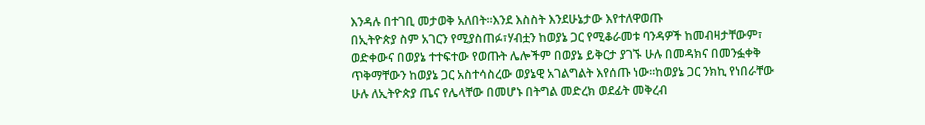እንዳሉ በተገቢ መታወቅ አለበት።እንደ እስስት እንደሁኔታው እየተለዋወጡ
በኢትዮጵያ ስም አገርን የሚያስጠፉ፣ሃብቷን ከወያኔ ጋር የሚቆራመቱ ባንዳዎች ከመብዛታቸውም፣
ወድቀውና በወያኔ ተተፍተው የወጡት ሌሎችም በወያኔ ይቅርታ ያገኙ ሁሉ በመዳክና በመንፏቀቅ
ጥቅማቸውን ከወያኔ ጋር አስተሳስረው ወያኔዊ አገልግልት እየሰጡ ነው።ከወያኔ ጋር ንክኪ የነበራቸው
ሁሉ ለኢትዮጵያ ጤና የሌላቸው በመሆኑ በትግል መድረክ ወደፊት መቅረብ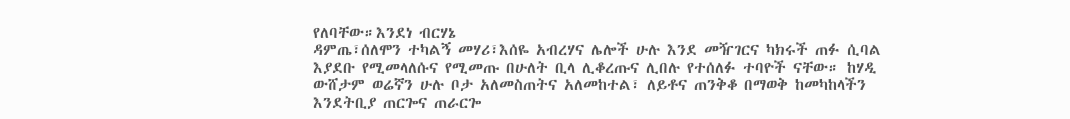የለባቸው።እንደነ ብርሃኔ
ዳምጤ፣ሰለሞን ተካልኝ መሃሪ፣እሰዬ አብረሃና ሌሎች ሁሉ እንደ መዥገርና ካክሩች ጠፉ ሲባል
እያደቡ የሚመላለሱና የሚመጡ በሁለት ቢላ ሊቆረጡና ሊበሉ የተሰለፉ ተባዮች ናቸው። ከሃዲ
ውሸታም ወሬኛን ሁሉ ቦታ አለመስጠትና አለመከተል፣ ለይቶና ጠንቅቆ በማወቅ ከመካከላችን
እንደትቢያ ጠርጐና ጠራርጐ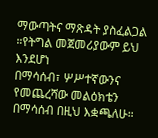ማውጣትና ማጽዳት ያስፈልጋል ።የትግል መጀመሪያውም ይህ እንደሆነ
በማሳሰብ፣ ሦሥተኛውንና የመጨረሻው መልዕክቴን በማሳሰብ በዚህ እቋጫለሁ።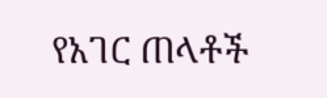የአገር ጠላቶች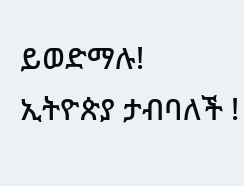ይወድማሉ!
ኢትዮጵያ ታብባለች !